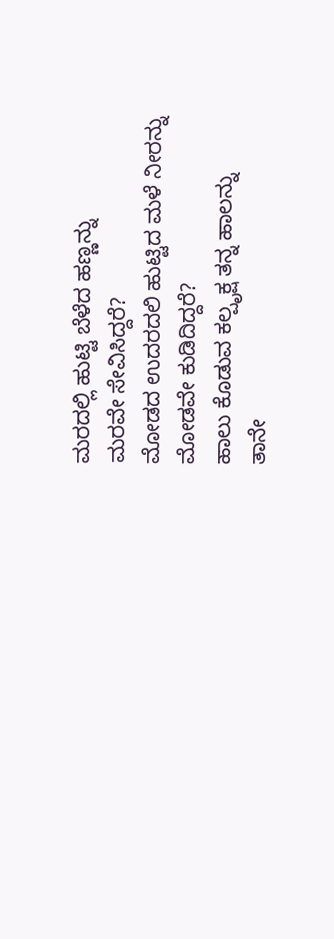ಮರದಲ್ಲಿ ಹುಟ್ಟಿ ಬೆಳೆದ ಹಣ್ಣನ್ನು
ಮರವೇ ಸೇವಿಸಿದ್ದರೆ?
ಮೋಡದ ಉದರದಲಿ ಹುಟ್ಟಿದ ಮಳೆ ನೀರನ್ನು
ಮೋಡವೇ ಕುಡಿದಿದ್ದರೆ?
ಹಾಲು ಕೊಡುವ ಕಲ್ಪೃಕ್ಷ ತನ್ನ ಹಾಲನ್ನು
ತಾನೇ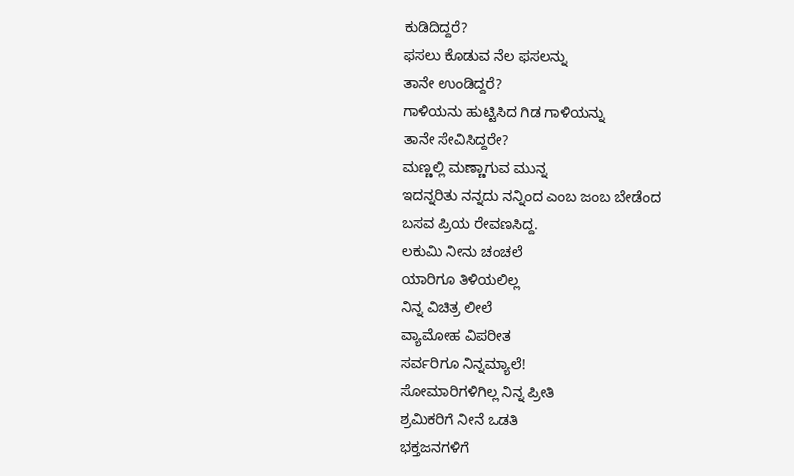ಕುಡಿದಿದ್ದರೆ?
ಫಸಲು ಕೊಡುವ ನೆಲ ಫಸಲನ್ನು
ತಾನೇ ಉಂಡಿದ್ದರೆ?
ಗಾಳಿಯನು ಹುಟ್ಟಿಸಿದ ಗಿಡ ಗಾಳಿಯನ್ನು
ತಾನೇ ಸೇವಿಸಿದ್ದರೇ?
ಮಣ್ಣಲ್ಲಿ ಮಣ್ಣಾಗುವ ಮುನ್ನ
ಇದನ್ನರಿತು ನನ್ನದು ನನ್ನಿಂದ ಎಂಬ ಜಂಬ ಬೇಡೆಂದ
ಬಸವ ಪ್ರಿಯ ರೇವಣಸಿದ್ದ.
ಲಕುಮಿ ನೀನು ಚಂಚಲೆ
ಯಾರಿಗೂ ತಿಳಿಯಲಿಲ್ಲ
ನಿನ್ನ ವಿಚಿತ್ರ ಲೀಲೆ
ವ್ಯಾಮೋಹ ವಿಪರೀತ
ಸರ್ವರಿಗೂ ನಿನ್ನಮ್ಯಾಲೆ!
ಸೋಮಾರಿಗಳಿಗಿಲ್ಲ ನಿನ್ನ ಪ್ರೀತಿ
ಶ್ರಮಿಕರಿಗೆ ನೀನೆ ಒಡತಿ
ಭಕ್ತಜನಗಳಿಗೆ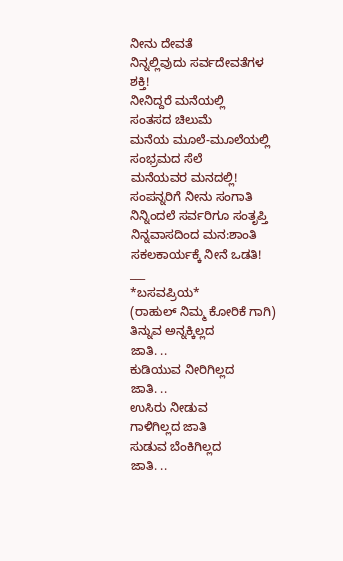ನೀನು ದೇವತೆ
ನಿನ್ನಲ್ಲಿವುದು ಸರ್ವದೇವತೆಗಳ
ಶಕ್ತಿ!
ನೀನಿದ್ದರೆ ಮನೆಯಲ್ಲಿ
ಸಂತಸದ ಚಿಲುಮೆ
ಮನೆಯ ಮೂಲೆ-ಮೂಲೆಯಲ್ಲಿ
ಸಂಭ್ರಮದ ಸೆಲೆ
ಮನೆಯವರ ಮನದಲ್ಲಿ!
ಸಂಪನ್ನರಿಗೆ ನೀನು ಸಂಗಾತಿ
ನಿನ್ನಿಂದಲೆ ಸರ್ವರಿಗೂ ಸಂತೃಪ್ತಿ
ನಿನ್ನವಾಸದಿಂದ ಮನ:ಶಾಂತಿ
ಸಕಲಕಾರ್ಯಕ್ಕೆ ನೀನೆ ಒಡತಿ!
___
*ಬಸವಪ್ರಿಯ*
(ರಾಹುಲ್ ನಿಮ್ಮ ಕೋರಿಕೆ ಗಾಗಿ)
ತಿನ್ನುವ ಅನ್ನಕ್ಕಿಲ್ಲದ
ಜಾತಿ. ..
ಕುಡಿಯುವ ನೀರಿಗಿಲ್ಲದ
ಜಾತಿ. ..
ಉಸಿರು ನೀಡುವ
ಗಾಳಿಗಿಲ್ಲದ ಜಾತಿ
ಸುಡುವ ಬೆಂಕಿಗಿಲ್ಲದ
ಜಾತಿ. ..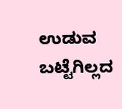ಉಡುವ ಬಟ್ಟೆಗಿಲ್ಲದ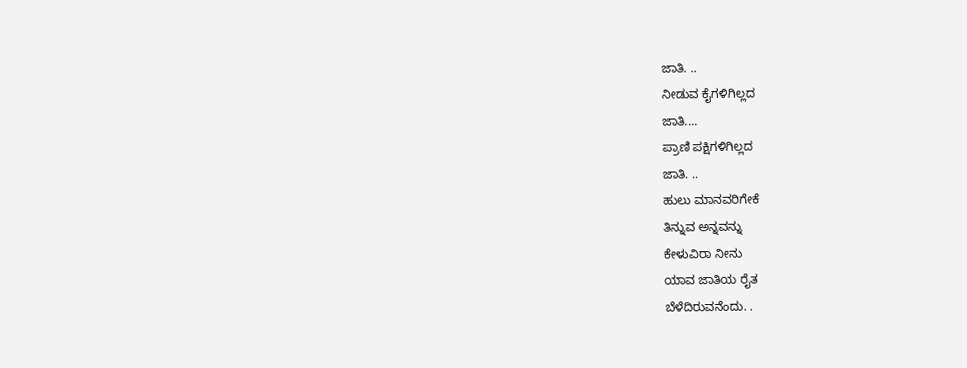ಜಾತಿ. ..
ನೀಡುವ ಕೈಗಳಿಗಿಲ್ಲದ
ಜಾತಿ....
ಪ್ರಾಣಿ ಪಕ್ಷಿಗಳಿಗಿಲ್ಲದ
ಜಾತಿ. ..
ಹುಲು ಮಾನವರಿಗೇಕೆ
ತಿನ್ನುವ ಅನ್ನವನ್ನು
ಕೇಳುವಿರಾ ನೀನು
ಯಾವ ಜಾತಿಯ ರೈತ
ಬೆಳೆದಿರುವನೆಂದು. .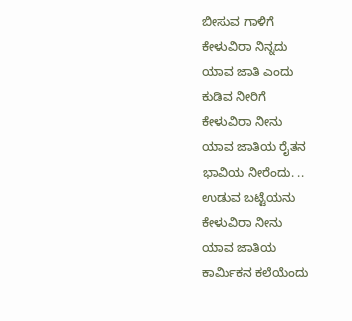ಬೀಸುವ ಗಾಳಿಗೆ
ಕೇಳುವಿರಾ ನಿನ್ನದು
ಯಾವ ಜಾತಿ ಎಂದು
ಕುಡಿವ ನೀರಿಗೆ
ಕೇಳುವಿರಾ ನೀನು
ಯಾವ ಜಾತಿಯ ರೈತನ
ಭಾವಿಯ ನೀರೆಂದು. ..
ಉಡುವ ಬಟ್ಟೆಯನು
ಕೇಳುವಿರಾ ನೀನು
ಯಾವ ಜಾತಿಯ
ಕಾರ್ಮಿಕನ ಕಲೆಯೆಂದು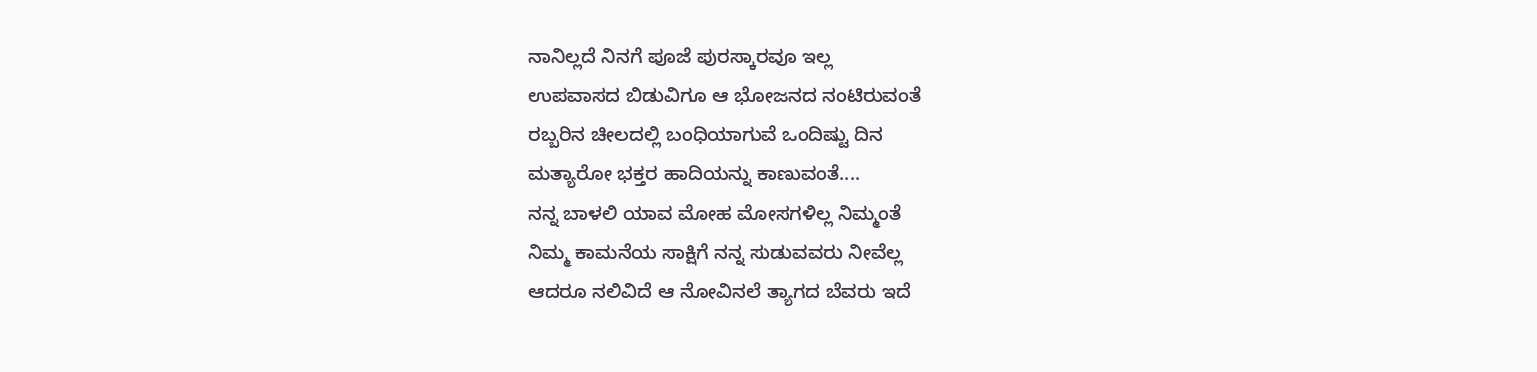ನಾನಿಲ್ಲದೆ ನಿನಗೆ ಪೂಜೆ ಪುರಸ್ಕಾರವೂ ಇಲ್ಲ
ಉಪವಾಸದ ಬಿಡುವಿಗೂ ಆ ಭೋಜನದ ನಂಟಿರುವಂತೆ
ರಬ್ಬರಿನ ಚೀಲದಲ್ಲಿ ಬಂಧಿಯಾಗುವೆ ಒಂದಿಷ್ಟು ದಿನ
ಮತ್ಯಾರೋ ಭಕ್ತರ ಹಾದಿಯನ್ನು ಕಾಣುವಂತೆ....
ನನ್ನ ಬಾಳಲಿ ಯಾವ ಮೋಹ ಮೋಸಗಳಿಲ್ಲ ನಿಮ್ಮಂತೆ
ನಿಮ್ಮ ಕಾಮನೆಯ ಸಾಕ್ಷಿಗೆ ನನ್ನ ಸುಡುವವರು ನೀವೆಲ್ಲ
ಆದರೂ ನಲಿವಿದೆ ಆ ನೋವಿನಲೆ ತ್ಯಾಗದ ಬೆವರು ಇದೆ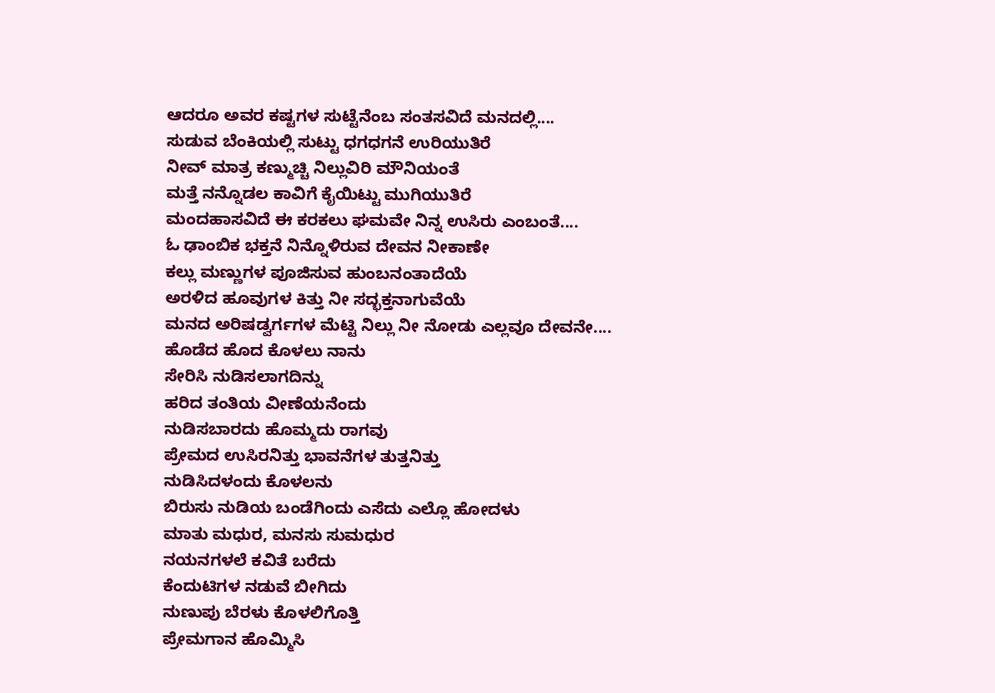ಆದರೂ ಅವರ ಕಷ್ಟಗಳ ಸುಟ್ಟೆನೆಂಬ ಸಂತಸವಿದೆ ಮನದಲ್ಲಿ....
ಸುಡುವ ಬೆಂಕಿಯಲ್ಲಿ ಸುಟ್ಟು ಧಗಧಗನೆ ಉರಿಯುತಿರೆ
ನೀವ್ ಮಾತ್ರ ಕಣ್ಮುಚ್ಚಿ ನಿಲ್ಲುವಿರಿ ಮೌನಿಯಂತೆ
ಮತ್ತೆ ನನ್ನೊಡಲ ಕಾವಿಗೆ ಕೈಯಿಟ್ಟು ಮುಗಿಯುತಿರೆ
ಮಂದಹಾಸವಿದೆ ಈ ಕರಕಲು ಘಮವೇ ನಿನ್ನ ಉಸಿರು ಎಂಬಂತೆ....
ಓ ಢಾಂಬಿಕ ಭಕ್ತನೆ ನಿನ್ನೊಳಿರುವ ದೇವನ ನೀಕಾಣೇ
ಕಲ್ಲು ಮಣ್ಣುಗಳ ಪೂಜಿಸುವ ಹುಂಬನಂತಾದೆಯೆ
ಅರಳಿದ ಹೂವುಗಳ ಕಿತ್ತು ನೀ ಸದ್ಭಕ್ತನಾಗುವೆಯೆ
ಮನದ ಅರಿಷಡ್ವರ್ಗಗಳ ಮೆಟ್ಟಿ ನಿಲ್ಲು ನೀ ನೋಡು ಎಲ್ಲವೂ ದೇವನೇ....
ಹೊಡೆದ ಹೊದ ಕೊಳಲು ನಾನು
ಸೇರಿಸಿ ನುಡಿಸಲಾಗದಿನ್ನು
ಹರಿದ ತಂತಿಯ ವೀಣೆಯನೆಂದು
ನುಡಿಸಬಾರದು ಹೊಮ್ಮದು ರಾಗವು
ಪ್ರೇಮದ ಉಸಿರನಿತ್ತು ಭಾವನೆಗಳ ತುತ್ತನಿತ್ತು
ನುಡಿಸಿದಳಂದು ಕೊಳಲನು
ಬಿರುಸು ನುಡಿಯ ಬಂಡೆಗಿಂದು ಎಸೆದು ಎಲ್ಲೊ ಹೋದಳು
ಮಾತು ಮಧುರ, ಮನಸು ಸುಮಧುರ
ನಯನಗಳಲೆ ಕವಿತೆ ಬರೆದು
ಕೆಂದುಟಿಗಳ ನಡುವೆ ಬೀಗಿದು
ನುಣುಪು ಬೆರಳು ಕೊಳಲಿಗೊತ್ತಿ
ಪ್ರೇಮಗಾನ ಹೊಮ್ಮಿಸಿ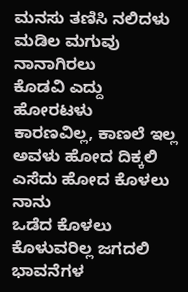ಮನಸು ತಣಿಸಿ ನಲಿದಳು
ಮಡಿಲ ಮಗುವು ನಾನಾಗಿರಲು
ಕೊಡವಿ ಎದ್ದು ಹೋರಟಳು
ಕಾರಣವಿಲ್ಲ, ಕಾಣಲೆ ಇಲ್ಲ
ಅವಳು ಹೋದ ದಿಕ್ಕಲಿ
ಎಸೆದು ಹೋದ ಕೊಳಲು ನಾನು
ಒಡೆದ ಕೊಳಲು ಕೊಳುವರಿಲ್ಲ ಜಗದಲಿ
ಭಾವನೆಗಳ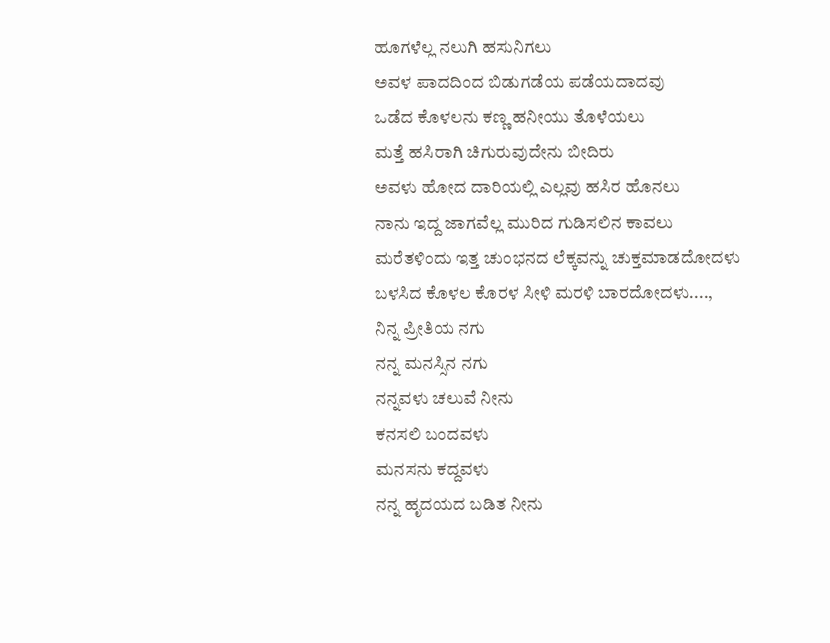ಹೂಗಳೆಲ್ಲ ನಲುಗಿ ಹಸುನಿಗಲು
ಅವಳ ಪಾದದಿಂದ ಬಿಡುಗಡೆಯ ಪಡೆಯದಾದವು
ಒಡೆದ ಕೊಳಲನು ಕಣ್ಣ ಹನೀಯು ತೊಳೆಯಲು
ಮತ್ತೆ ಹಸಿರಾಗಿ ಚಿಗುರುವುದೇನು ಬೀದಿರು
ಅವಳು ಹೋದ ದಾರಿಯಲ್ಲಿ ಎಲ್ಲವು ಹಸಿರ ಹೊನಲು
ನಾನು ಇದ್ದ ಜಾಗವೆಲ್ಲ ಮುರಿದ ಗುಡಿಸಲಿನ ಕಾವಲು
ಮರೆತಳಿಂದು ಇತ್ತ ಚುಂಭನದ ಲೆಕ್ಕವನ್ನು ಚುಕ್ತಮಾಡದೋದಳು
ಬಳಸಿದ ಕೊಳಲ ಕೊರಳ ಸೀಳಿ ಮರಳಿ ಬಾರದೋದಳು....,
ನಿನ್ನ ಪ್ರೀತಿಯ ನಗು
ನನ್ನ ಮನಸ್ಸಿನ ನಗು
ನನ್ನವಳು ಚಲುವೆ ನೀನು
ಕನಸಲಿ ಬಂದವಳು
ಮನಸನು ಕದ್ದವಳು
ನನ್ನ ಹೃದಯದ ಬಡಿತ ನೀನು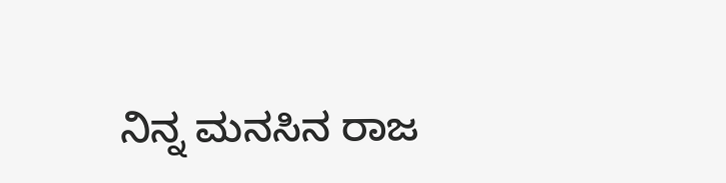ನಿನ್ನ ಮನಸಿನ ರಾಜ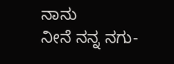ನಾನು
ನೀನೆ ನನ್ನ ನಗು-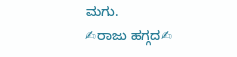ಮಗು.
✍ರಾಜು ಹಗ್ಗದ✍